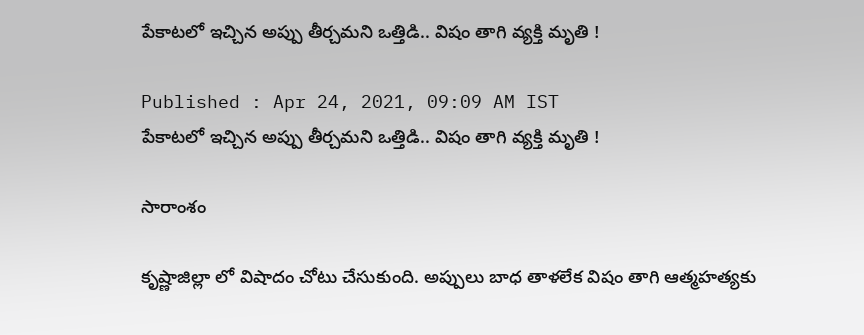పేకాటలో ఇచ్చిన అప్పు తీర్చమని ఒత్తిడి.. విషం తాగి వ్యక్తి మృతి !

Published : Apr 24, 2021, 09:09 AM IST
పేకాటలో ఇచ్చిన అప్పు తీర్చమని ఒత్తిడి.. విషం తాగి వ్యక్తి మృతి !

సారాంశం

కృష్ణాజిల్లా లో విషాదం చోటు చేసుకుంది. అప్పులు బాధ తాళలేక విషం తాగి ఆత్మహత్యకు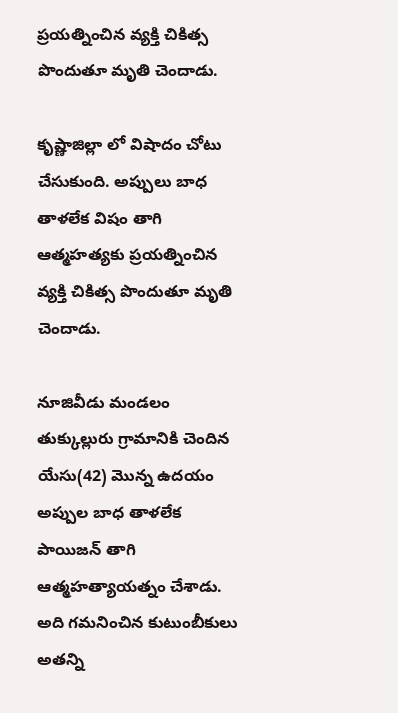ప్రయత్నించిన వ్యక్తి చికిత్స పొందుతూ మృతి చెందాడు.

కృష్ణాజిల్లా లో విషాదం చోటు చేసుకుంది. అప్పులు బాధ తాళలేక విషం తాగి ఆత్మహత్యకు ప్రయత్నించిన వ్యక్తి చికిత్స పొందుతూ మృతి చెందాడు.

నూజివీడు మండలం తుక్కుల్లురు గ్రామానికి చెందిన యేసు(42) మొన్న ఉదయం అప్పుల బాధ తాళలేక పాయిజన్ తాగి ఆత్మహత్యాయత్నం చేశాడు. అది గమనించిన కుటుంబీకులు అతన్ని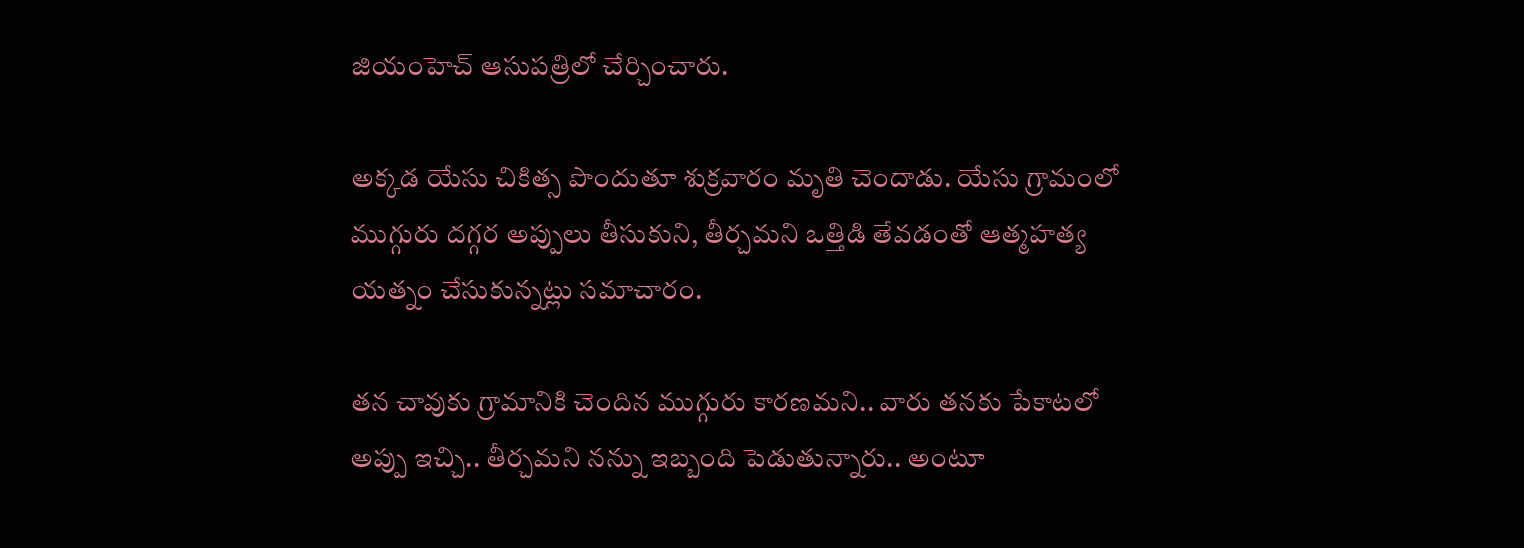జియంహెచ్ ఆసుపత్రిలో చేర్చించారు.

అక్కడ యేసు చికిత్స పొందుతూ శుక్రవారం మృతి చెందాడు. యేసు గ్రామంలో ముగ్గురు దగ్గర అప్పులు తీసుకుని, తీర్చమని ఒత్తిడి తేవడంతో ఆత్మహత్య యత్నం చేసుకున్నట్లు సమాచారం.

తన చావుకు గ్రామానికి చెందిన ముగ్గురు కారణమని.. వారు తనకు పేకాటలో అప్పు ఇచ్చి.. తీర్చమని నన్ను ఇబ్బంది పెడుతున్నారు.. అంటూ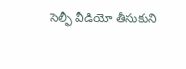సెల్ఫీ వీడియో తీసుకుని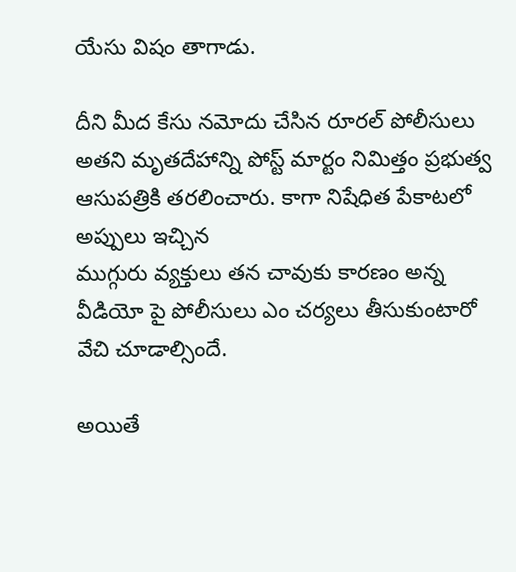యేసు విషం తాగాడు.

దీని మీద కేసు నమోదు చేసిన రూరల్ పోలీసులు అతని మృతదేహాన్ని పోస్ట్ మార్టం నిమిత్తం ప్రభుత్వ ఆసుపత్రికి తరలించారు. కాగా నిషేధిత పేకాటలో అప్పులు ఇచ్చిన
ముగ్గురు వ్యక్తులు తన చావుకు కారణం అన్న వీడియో పై పోలీసులు ఎం చర్యలు తీసుకుంటారో వేచి చూడాల్సిందే.

అయితే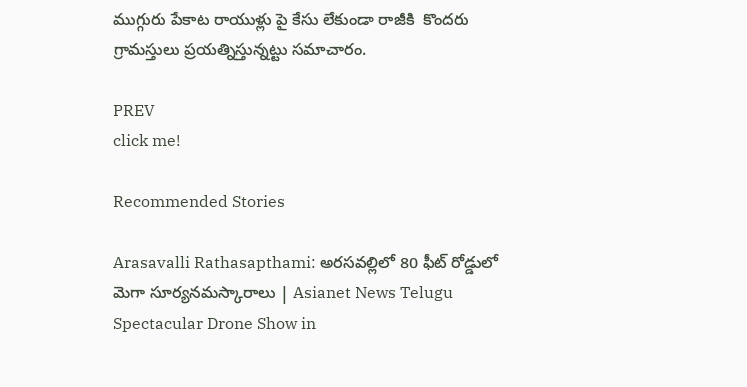ముగ్గురు పేకాట రాయుళ్లు పై కేసు లేకుండా రాజీకి  కొందరు గ్రామస్తులు ప్రయత్నిస్తున్నట్టు సమాచారం.

PREV
click me!

Recommended Stories

Arasavalli Rathasapthami: అరసవల్లిలో 80 ఫీట్ రోడ్డులో మెగా సూర్యనమస్కారాలు | Asianet News Telugu
Spectacular Drone Show in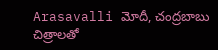Arasavalli మోదీ, చంద్రబాబు చిత్రాలతో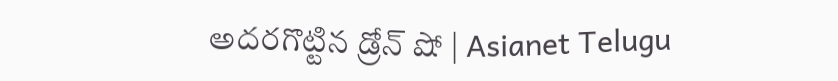అదరగొట్టిన డ్రోన్ షో | Asianet Telugu